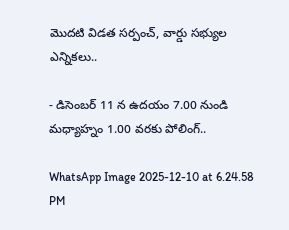మొదటి విడత సర్పంచ్, వార్డు సభ్యుల ఎన్నికలు..

- డిసెంబర్ 11 న ఉదయం 7.00 నుండి మధ్యాహ్నం 1.00 వరకు పోలింగ్..

WhatsApp Image 2025-12-10 at 6.24.58 PM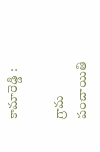కామారెడ్డి :

గ్రామ పంచాయితి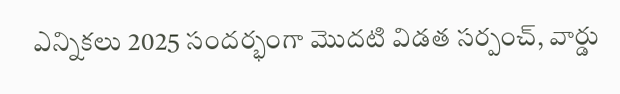ఎన్నికలు 2025 సందర్భంగా మొదటి విడత సర్పంచ్, వార్డు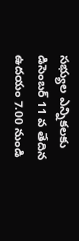సభ్యుల ఎన్నికలకు  డిసెంబర్ 11 వ తేదిన ఉదయం 7.00 నుండి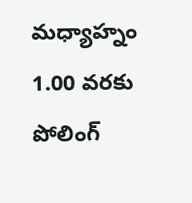మధ్యాహ్నం 1.00 వరకు  పోలింగ్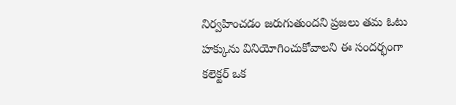నిర్వహించడం జరుగుతుందని ప్రజలు తమ ఓటు హక్కును వినియోగించుకోవాలని ఈ సందర్భంగా కలెక్టర్ ఒక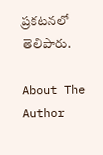ప్రకటనలో తెలిపారు.

About The Author